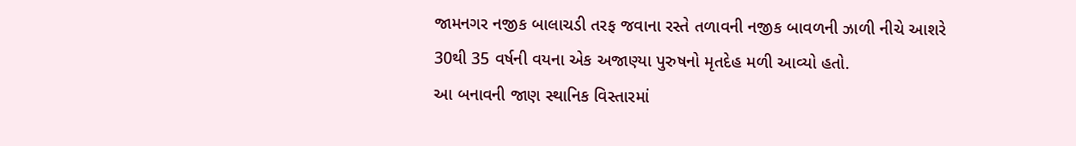જામનગર નજીક બાલાચડી તરફ જવાના રસ્તે તળાવની નજીક બાવળની ઝાળી નીચે આશરે 30થી 35 વર્ષની વયના એક અજાણ્યા પુરુષનો મૃતદેહ મળી આવ્યો હતો.
આ બનાવની જાણ સ્થાનિક વિસ્તારમાં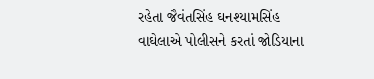રહેતા જૈવંતસિંહ ઘનશ્યામસિંહ વાઘેલાએ પોલીસને કરતાં જોડિયાના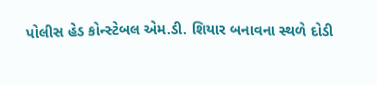પોલીસ હેડ કોન્સ્ટેબલ એમ.ડી. શિયાર બનાવના સ્થળે દોડી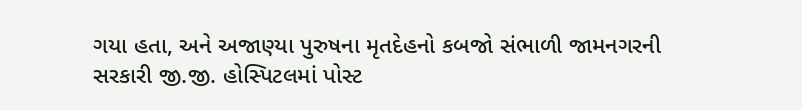ગયા હતા, અને અજાણ્યા પુરુષના મૃતદેહનો કબજો સંભાળી જામનગરની સરકારી જી.જી. હોસ્પિટલમાં પોસ્ટ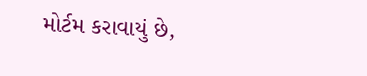મોર્ટમ કરાવાયું છે,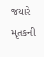જયારે મૃતકની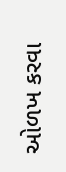ઓળખ કરવા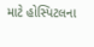માટે હોસ્પિટલના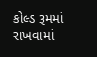કોલ્ડ રૂમમાં રાખવામાં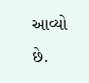આવ્યો છે.